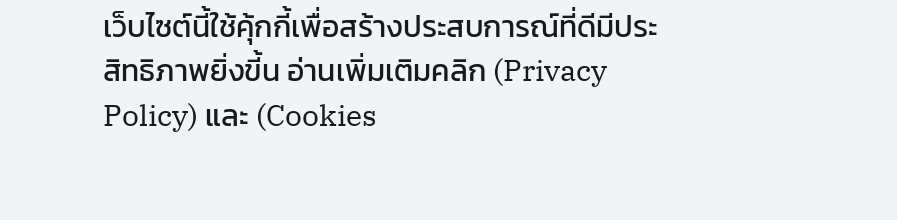เว็บไซต์นี้ใช้คุ้กกี้เพื่อสร้างประสบการณ์ที่ดีมีประสิทธิภาพยิ่งขี้น อ่านเพิ่มเติมคลิก (Privacy Policy) และ (Cookies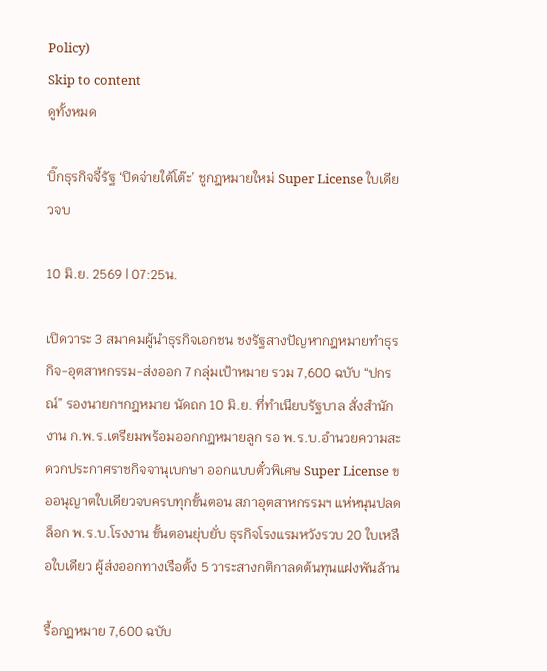Policy)
Skip to content
ดูทั้งหมด

บิ๊กธุรกิจจี้รัฐ ‘ปิดจ่ายใต้โต๊ะ’ ชูกฎหมายใหม่ Super License ใบเดียวจบ

10 มิ.ย. 2569 | 07:25น.

เปิดวาระ 3 สมาคมผู้นำธุรกิจเอกชน ชงรัฐสางปัญหากฎหมายทำธุรกิจ-อุตสาหกรรม-ส่งออก 7 กลุ่มเป้าหมาย รวม 7,600 ฉบับ “ปกรณ์” รองนายกฯกฎหมาย นัดถก 10 มิ.ย. ที่ทำเนียบรัฐบาล สั่งสำนักงาน ก.พ.ร.เตรียมพร้อมออกกฎหมายลูก รอ พ.ร.บ.อำนวยความสะดวกประกาศราชกิจจานุเบกษา ออกแบบตั๋วพิเศษ Super License ขออนุญาตใบเดียวจบครบทุกขั้นตอน สภาอุตสาหกรรมฯ แห่หนุนปลดล็อก พ.ร.บ.โรงงาน ขั้นตอนยุ่บยั่บ ธุรกิจโรงแรมหวังรวบ 20 ใบเหลือใบเดียว ผู้ส่งออกทางเรือตั้ง 5 วาระสางกติกาลดต้นทุนแฝงพันล้าน

รื้อกฎหมาย 7,600 ฉบับ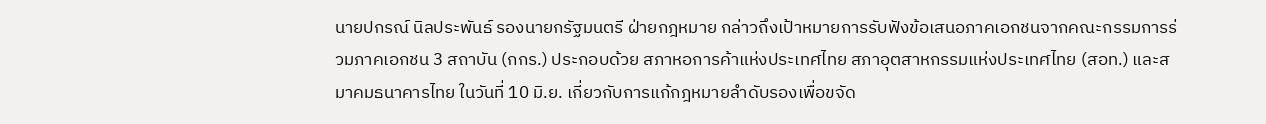นายปกรณ์ นิลประพันธ์ รองนายกรัฐมนตรี ฝ่ายกฎหมาย กล่าวถึงเป้าหมายการรับฟังข้อเสนอภาคเอกชนจากคณะกรรมการร่วมภาคเอกชน 3 สถาบัน (กกร.) ประกอบด้วย สภาหอการค้าแห่งประเทศไทย สภาอุตสาหกรรมแห่งประเทศไทย (สอท.) และสมาคมธนาคารไทย ในวันที่ 10 มิ.ย. เกี่ยวกับการแก้กฎหมายลำดับรองเพื่อขจัด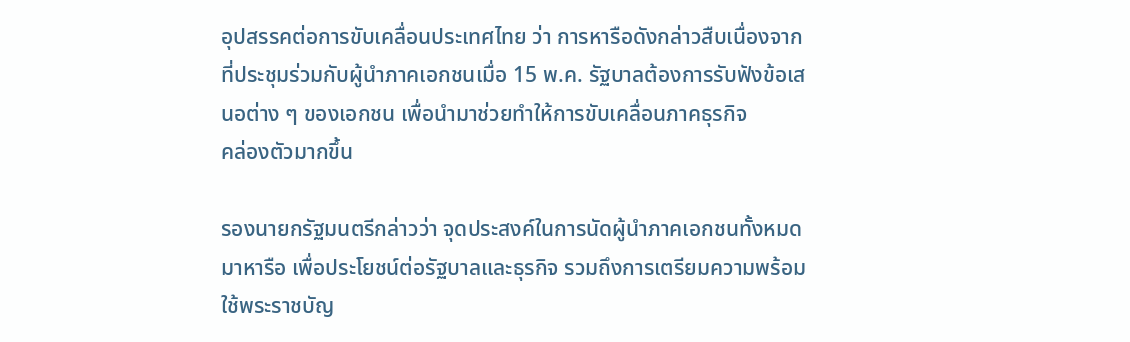อุปสรรคต่อการขับเคลื่อนประเทศไทย ว่า การหารือดังกล่าวสืบเนื่องจากที่ประชุมร่วมกับผู้นำภาคเอกชนเมื่อ 15 พ.ค. รัฐบาลต้องการรับฟังข้อเสนอต่าง ๆ ของเอกชน เพื่อนำมาช่วยทำให้การขับเคลื่อนภาคธุรกิจ
คล่องตัวมากขึ้น

รองนายกรัฐมนตรีกล่าวว่า จุดประสงค์ในการนัดผู้นำภาคเอกชนทั้งหมดมาหารือ เพื่อประโยชน์ต่อรัฐบาลและธุรกิจ รวมถึงการเตรียมความพร้อมใช้พระราชบัญ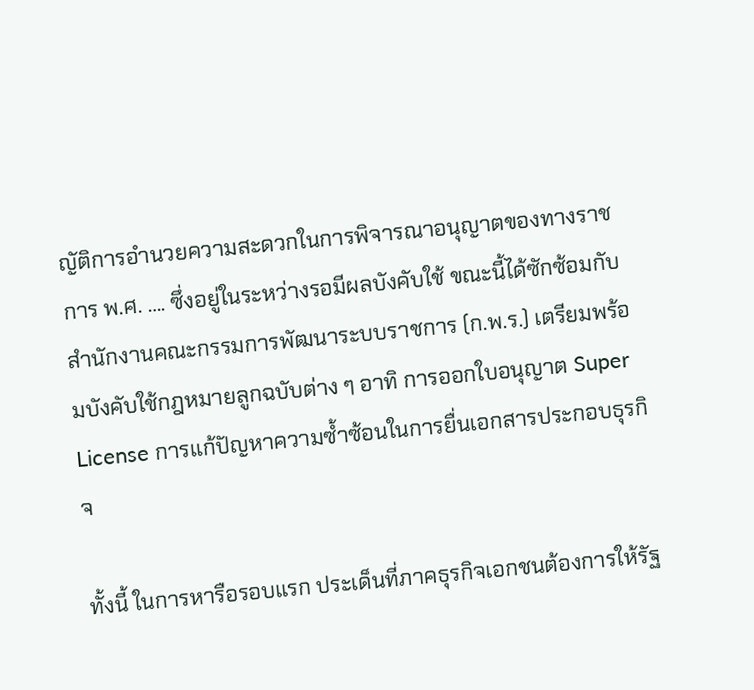ญัติการอำนวยความสะดวกในการพิจารณาอนุญาตของทางราชการ พ.ศ. …. ซึ่งอยู่ในระหว่างรอมีผลบังคับใช้ ขณะนี้ได้ซักซ้อมกับสำนักงานคณะกรรมการพัฒนาระบบราชการ (ก.พ.ร.) เตรียมพร้อมบังคับใช้กฎหมายลูกฉบับต่าง ๆ อาทิ การออกใบอนุญาต Super License การแก้ปัญหาความซ้ำซ้อนในการยื่นเอกสารประกอบธุรกิจ

ทั้งนี้ ในการหารือรอบแรก ประเด็นที่ภาคธุรกิจเอกชนต้องการให้รัฐ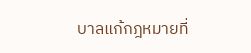บาลแก้กฎหมายที่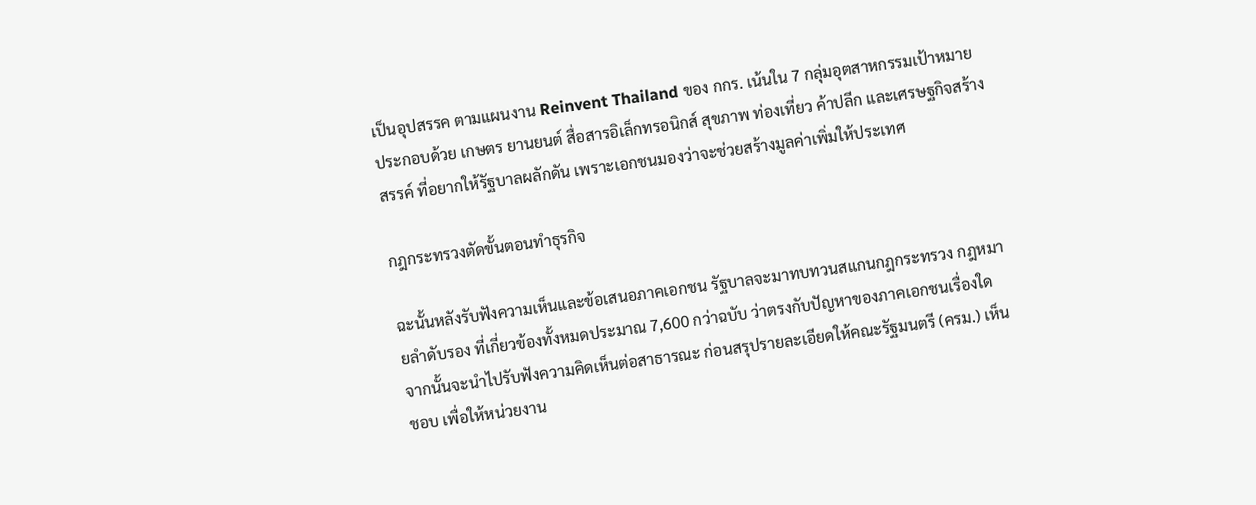เป็นอุปสรรค ตามแผนงาน Reinvent Thailand ของ กกร. เน้นใน 7 กลุ่มอุตสาหกรรมเป้าหมาย ประกอบด้วย เกษตร ยานยนต์ สื่อสารอิเล็กทรอนิกส์ สุขภาพ ท่องเที่ยว ค้าปลีก และเศรษฐกิจสร้างสรรค์ ที่อยากให้รัฐบาลผลักดัน เพราะเอกชนมองว่าจะช่วยสร้างมูลค่าเพิ่มให้ประเทศ

กฎกระทรวงตัดขั้นตอนทำธุรกิจ

ฉะนั้นหลังรับฟังความเห็นและข้อเสนอภาคเอกชน รัฐบาลจะมาทบทวนสแกนกฎกระทรวง กฎหมายลำดับรอง ที่เกี่ยวข้องทั้งหมดประมาณ 7,600 กว่าฉบับ ว่าตรงกับปัญหาของภาคเอกชนเรื่องใด จากนั้นจะนำไปรับฟังความคิดเห็นต่อสาธารณะ ก่อนสรุปรายละเอียดให้คณะรัฐมนตรี (ครม.) เห็นชอบ เพื่อให้หน่วยงาน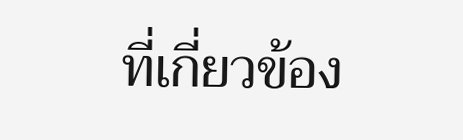ที่เกี่ยวข้อง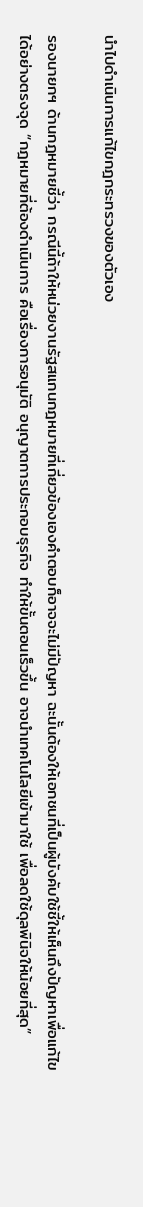นำไปดำเนินการแก้ไขกฎกระทรวงของตัวเอง

รองนายกฯ ด้านกฎหมายชี้ว่า กรณีนี้ถ้าให้หน่วยงานรัฐสแกนกฎหมายที่เกี่ยวข้องเองคำตอบก็อาจจะไม่มีปัญหา ฉะนั้นต้องให้เอกชนที่เป็นผู้บังคับใช้ชี้ให้เห็นถึงปัญหาเพื่อแก้ไขได้อย่างตรงจุด “กฎหมายที่ต้องดำเนินการ คือเรื่องการอนุมัติ อนุญาตการประกอบธุรกิจ ทำให้ขั้นตอนเร็วขึ้น อาจนำเทคโนโลยีเข้ามาใช้ เพื่อลดใช้ดุลพินิจให้น้อยที่สุด”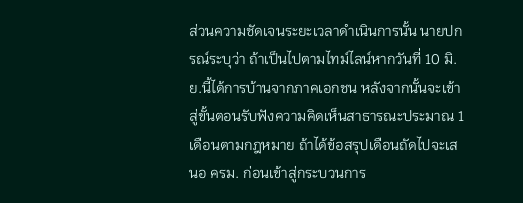ส่วนความชัดเจนระยะเวลาดำเนินการนั้น นายปกรณ์ระบุว่า ถ้าเป็นไปตามไทม์ไลน์หากวันที่ 10 มิ.ย.นี้ได้การบ้านจากภาคเอกชน หลังจากนั้นจะเข้าสู่ขั้นตอนรับฟังความคิดเห็นสาธารณะประมาณ 1 เดือนตามกฎหมาย ถ้าได้ข้อสรุปเดือนถัดไปจะเสนอ ครม. ก่อนเข้าสู่กระบวนการ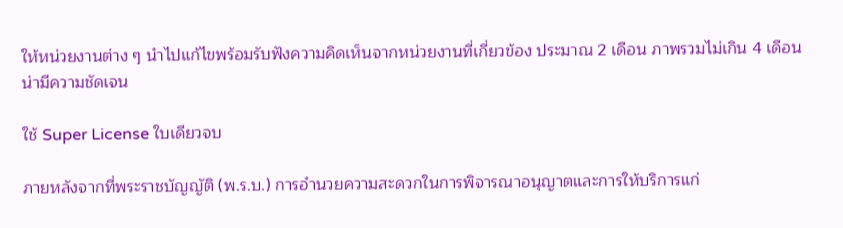ให้หน่วยงานต่าง ๆ นำไปแก้ไขพร้อมรับฟังความคิดเห็นจากหน่วยงานที่เกี่ยวข้อง ประมาณ 2 เดือน ภาพรวมไม่เกิน 4 เดือนน่ามีความชัดเจน

ใช้ Super License ใบเดียวจบ

ภายหลังจากที่พระราชบัญญัติ (พ.ร.บ.) การอำนวยความสะดวกในการพิจารณาอนุญาตและการให้บริการแก่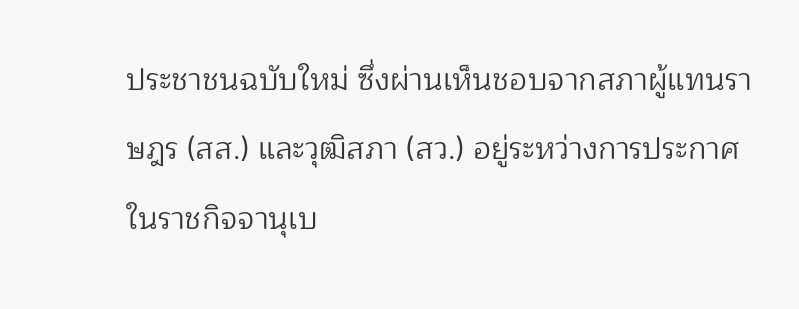ประชาชนฉบับใหม่ ซึ่งผ่านเห็นชอบจากสภาผู้แทนราษฎร (สส.) และวุฒิสภา (สว.) อยู่ระหว่างการประกาศในราชกิจจานุเบ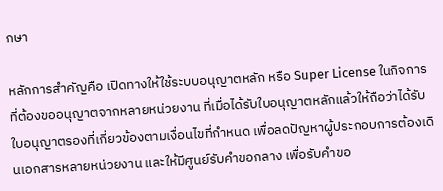กษา

หลักการสำคัญคือ เปิดทางให้ใช้ระบบอนุญาตหลัก หรือ Super License ในกิจการที่ต้องขออนุญาตจากหลายหน่วยงาน ที่เมื่อได้รับใบอนุญาตหลักแล้วให้ถือว่าได้รับใบอนุญาตรองที่เกี่ยวข้องตามเงื่อนไขที่กำหนด เพื่อลดปัญหาผู้ประกอบการต้องเดินเอกสารหลายหน่วยงาน และให้มีศูนย์รับคำขอกลาง เพื่อรับคำขอ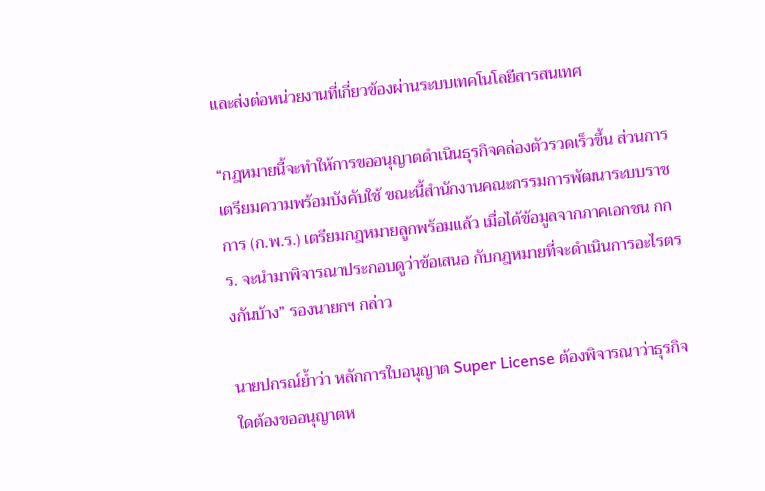และส่งต่อหน่วยงานที่เกี่ยวข้องผ่านระบบเทคโนโลยีสารสนเทศ

“กฎหมายนี้จะทำให้การขออนุญาตดำเนินธุรกิจคล่องตัวรวดเร็วขึ้น ส่วนการเตรียมความพร้อมบังคับใช้ ขณะนี้สำนักงานคณะกรรมการพัฒนาระบบราชการ (ก.พ.ร.) เตรียมกฎหมายลูกพร้อมแล้ว เมื่อได้ข้อมูลจากภาคเอกชน กกร. จะนำมาพิจารณาประกอบดูว่าข้อเสนอ กับกฎหมายที่จะดำเนินการอะไรตรงกันบ้าง” รองนายกฯ กล่าว

นายปกรณ์ย้ำว่า หลักการใบอนุญาต Super License ต้องพิจารณาว่าธุรกิจใดต้องขออนุญาตห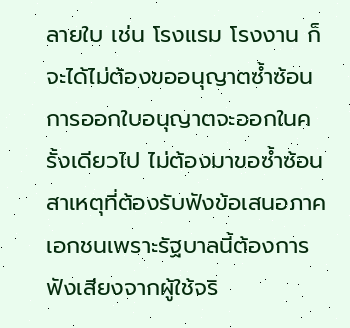ลายใบ เช่น โรงแรม โรงงาน ก็จะได้ไม่ต้องขออนุญาตซ้ำซ้อน การออกใบอนุญาตจะออกในครั้งเดียวไป ไม่ต้องมาขอซ้ำซ้อน สาเหตุที่ต้องรับฟังข้อเสนอภาคเอกชนเพราะรัฐบาลนี้ต้องการฟังเสียงจากผู้ใช้จริ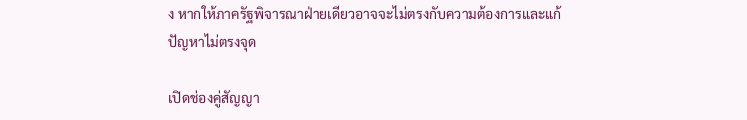ง หากให้ภาครัฐพิจารณาฝ่ายเดียวอาจจะไม่ตรงกับความต้องการและแก้ปัญหาไม่ตรงจุด

เปิดช่องคู่สัญญา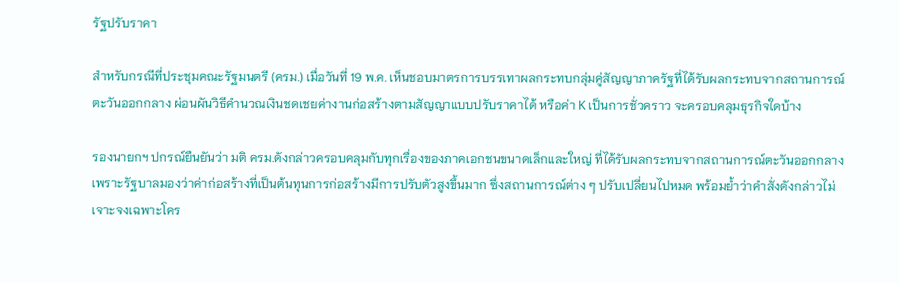รัฐปรับราคา

สำหรับกรณีที่ประชุมคณะรัฐมนตรี (ครม.) เมื่อวันที่ 19 พ.ค. เห็นชอบมาตรการบรรเทาผลกระทบกลุ่มคู่สัญญาภาครัฐที่ได้รับผลกระทบจากสถานการณ์ตะวันออกกลาง ผ่อนผันวิธีคำนวณเงินชดเชยค่างานก่อสร้างตามสัญญาแบบปรับราคาได้ หรือค่า K เป็นการชั่วคราว จะครอบคลุมธุรกิจใดบ้าง

รองนายกฯ ปกรณ์ยืนยันว่า มติ ครม.ดังกล่าวครอบคลุมกับทุกเรื่องของภาคเอกชนขนาดเล็กและใหญ่ ที่ได้รับผลกระทบจากสถานการณ์ตะวันออกกลาง เพราะรัฐบาลมองว่าค่าก่อสร้างที่เป็นต้นทุนการก่อสร้างมีการปรับตัวสูงขึ้นมาก ซึ่งสถานการณ์ต่าง ๆ ปรับเปลี่ยนไปหมด พร้อมย้ำว่าคำสั่งดังกล่าวไม่เจาะจงเฉพาะโคร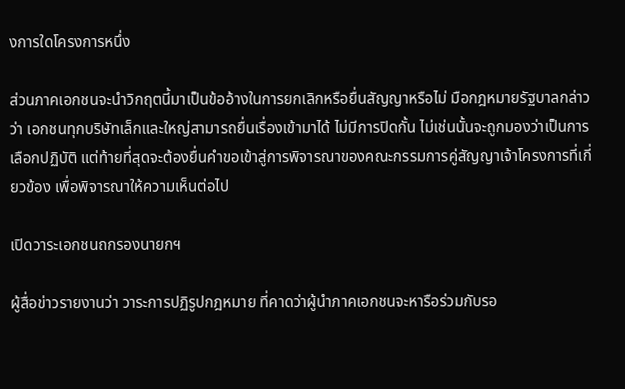งการใดโครงการหนึ่ง

ส่วนภาคเอกชนจะนำวิกฤตนี้มาเป็นข้ออ้างในการยกเลิกหรือยื่นสัญญาหรือไม่ มือกฎหมายรัฐบาลกล่าวว่า เอกชนทุกบริษัทเล็กและใหญ่สามารถยื่นเรื่องเข้ามาได้ ไม่มีการปิดกั้น ไม่เช่นนั้นจะถูกมองว่าเป็นการเลือกปฏิบัติ แต่ท้ายที่สุดจะต้องยื่นคำขอเข้าสู่การพิจารณาของคณะกรรมการคู่สัญญาเจ้าโครงการที่เกี่ยวข้อง เพื่อพิจารณาให้ความเห็นต่อไป

เปิดวาระเอกชนถกรองนายกฯ

ผู้สื่อข่าวรายงานว่า วาระการปฏิรูปกฎหมาย ที่คาดว่าผู้นำภาคเอกชนจะหารือร่วมกับรอ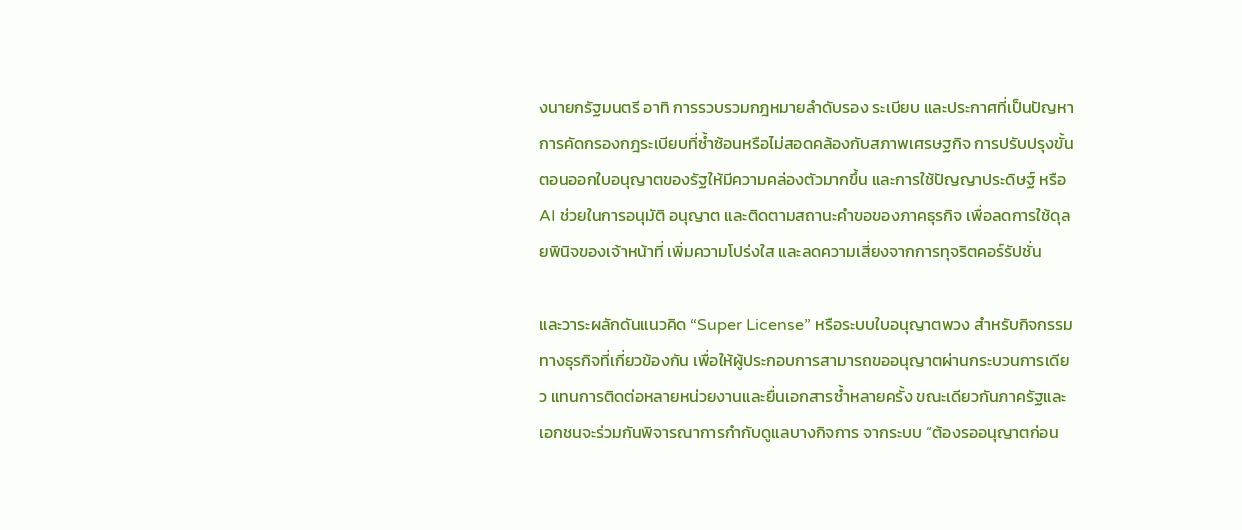งนายกรัฐมนตรี อาทิ การรวบรวมกฎหมายลำดับรอง ระเบียบ และประกาศที่เป็นปัญหา การคัดกรองกฎระเบียบที่ซ้ำซ้อนหรือไม่สอดคล้องกับสภาพเศรษฐกิจ การปรับปรุงขั้นตอนออกใบอนุญาตของรัฐให้มีความคล่องตัวมากขึ้น และการใช้ปัญญาประดิษฐ์ หรือ AI ช่วยในการอนุมัติ อนุญาต และติดตามสถานะคำขอของภาคธุรกิจ เพื่อลดการใช้ดุลยพินิจของเจ้าหน้าที่ เพิ่มความโปร่งใส และลดความเสี่ยงจากการทุจริตคอร์รัปชั่น

และวาระผลักดันแนวคิด “Super License” หรือระบบใบอนุญาตพวง สำหรับกิจกรรมทางธุรกิจที่เกี่ยวข้องกัน เพื่อให้ผู้ประกอบการสามารถขออนุญาตผ่านกระบวนการเดียว แทนการติดต่อหลายหน่วยงานและยื่นเอกสารซ้ำหลายครั้ง ขณะเดียวกันภาครัฐและเอกชนจะร่วมกันพิจารณาการกำกับดูแลบางกิจการ จากระบบ “ต้องรออนุญาตก่อน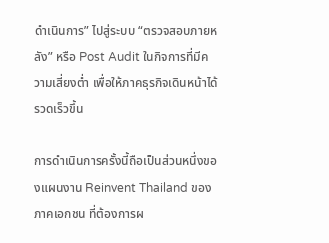ดำเนินการ” ไปสู่ระบบ “ตรวจสอบภายหลัง” หรือ Post Audit ในกิจการที่มีความเสี่ยงต่ำ เพื่อให้ภาคธุรกิจเดินหน้าได้รวดเร็วขึ้น

การดำเนินการครั้งนี้ถือเป็นส่วนหนึ่งของแผนงาน Reinvent Thailand ของภาคเอกชน ที่ต้องการผ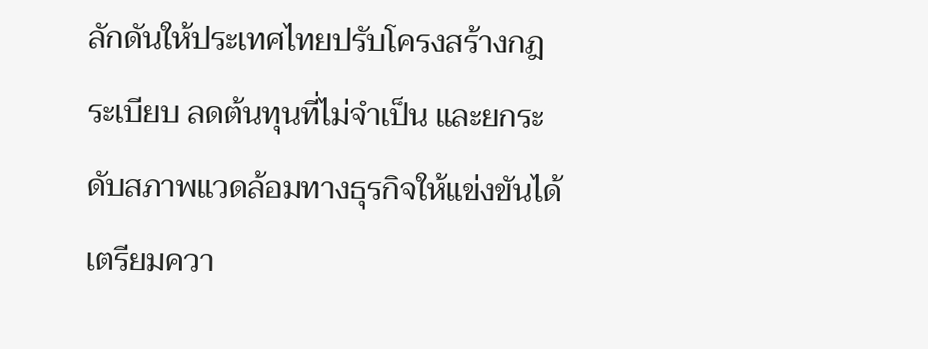ลักดันให้ประเทศไทยปรับโครงสร้างกฎระเบียบ ลดต้นทุนที่ไม่จำเป็น และยกระดับสภาพแวดล้อมทางธุรกิจให้แข่งขันได้ เตรียมควา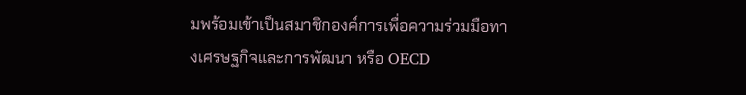มพร้อมเข้าเป็นสมาชิกองค์การเพื่อความร่วมมือทางเศรษฐกิจและการพัฒนา หรือ OECD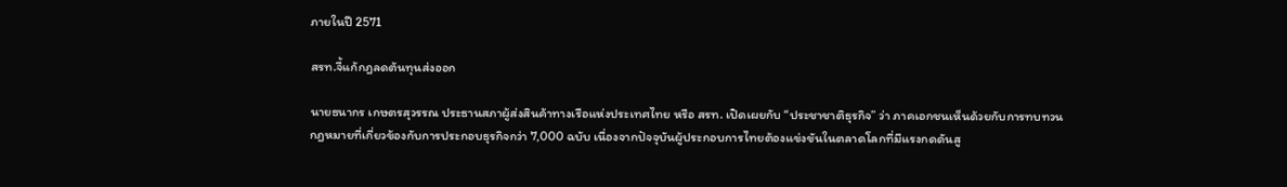ภายในปี 2571

สรท.จี้แก้กฎลดต้นทุนส่งออก

นายธนากร เกษตรสุวรรณ ประธานสภาผู้ส่งสินค้าทางเรือแห่งประเทศไทย หรือ สรท. เปิดเผยกับ “ประชาชาติธุรกิจ” ว่า ภาคเอกชนเห็นด้วยกับการทบทวนกฎหมายที่เกี่ยวข้องกับการประกอบธุรกิจกว่า 7,000 ฉบับ เนื่องจากปัจจุบันผู้ประกอบการไทยต้องแข่งขันในตลาดโลกที่มีแรงกดดันสู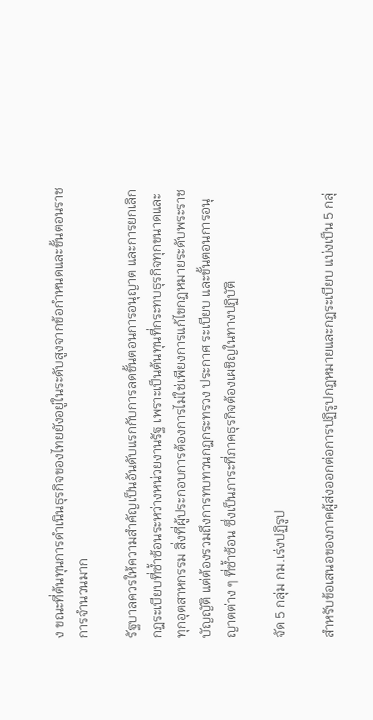ง ขณะที่ต้นทุนการดำเนินธุรกิจของไทยยังอยู่ในระดับสูงจากข้อกำหนดและขั้นตอนราชการจำนวนมาก

รัฐบาลควรให้ความสำคัญเป็นอันดับแรกกับการลดขั้นตอนการอนุญาต และการยกเลิกกฎระเบียบที่ซ้ำซ้อนระหว่างหน่วยงานรัฐ เพราะเป็นต้นทุนที่กระทบธุรกิจทุกขนาดและทุกอุตสาหกรรม สิ่งที่ผู้ประกอบการต้องการไม่ใช่เพียงการแก้ไขกฎหมายระดับพระราชบัญญัติ แต่ต้องรวมถึงการทบทวนกฎกระทรวง ประกาศ ระเบียบ และขั้นตอนการอนุญาตต่าง ๆ ที่ซ้ำซ้อน ซึ่งเป็นภาระที่ภาคธุรกิจต้องเผชิญในทางปฏิบัติ

จัด 5 กลุ่ม กม.เร่งปฏิรูป

สำหรับข้อเสนอของภาคผู้ส่งออกต่อการปฏิรูปกฎหมายและกฎระเบียบ แบ่งเป็น 5 กลุ่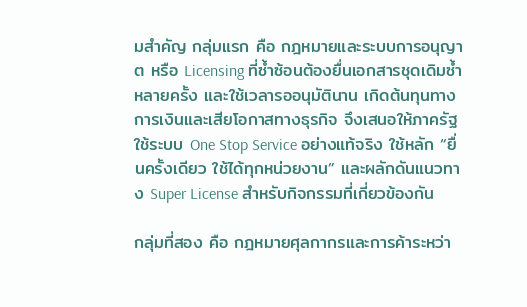มสำคัญ กลุ่มแรก คือ กฎหมายและระบบการอนุญาต หรือ Licensing ที่ซ้ำซ้อนต้องยื่นเอกสารชุดเดิมซ้ำหลายครั้ง และใช้เวลารออนุมัตินาน เกิดต้นทุนทางการเงินและเสียโอกาสทางธุรกิจ จึงเสนอให้ภาครัฐใช้ระบบ One Stop Service อย่างแท้จริง ใช้หลัก “ยื่นครั้งเดียว ใช้ได้ทุกหน่วยงาน” และผลักดันแนวทาง Super License สำหรับกิจกรรมที่เกี่ยวข้องกัน

กลุ่มที่สอง คือ กฎหมายศุลกากรและการค้าระหว่า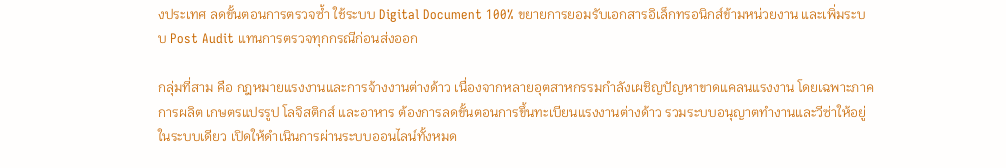งประเทศ ลดขั้นตอนการตรวจซ้ำ ใช้ระบบ Digital Document 100% ขยายการยอมรับเอกสารอิเล็กทรอนิกส์ข้ามหน่วยงาน และเพิ่มระบบ Post Audit แทนการตรวจทุกกรณีก่อนส่งออก

กลุ่มที่สาม คือ กฎหมายแรงงานและการจ้างงานต่างด้าว เนื่องจากหลายอุตสาหกรรมกำลังเผชิญปัญหาขาดแคลนแรงงาน โดยเฉพาะภาคการผลิต เกษตรแปรรูป โลจิสติกส์ และอาหาร ต้องการลดขั้นตอนการขึ้นทะเบียนแรงงานต่างด้าว รวมระบบอนุญาตทำงานและวีซ่าให้อยู่ในระบบเดียว เปิดให้ดำเนินการผ่านระบบออนไลน์ทั้งหมด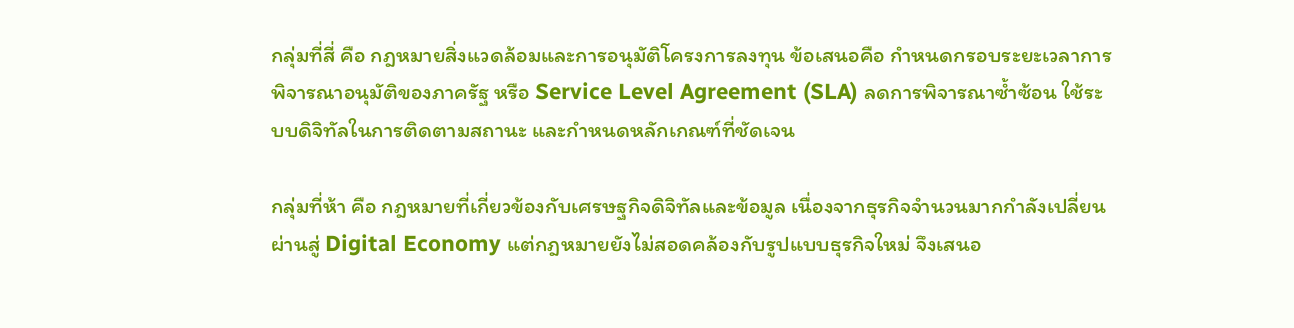กลุ่มที่สี่ คือ กฎหมายสิ่งแวดล้อมและการอนุมัติโครงการลงทุน ข้อเสนอคือ กำหนดกรอบระยะเวลาการพิจารณาอนุมัติของภาครัฐ หรือ Service Level Agreement (SLA) ลดการพิจารณาซ้ำซ้อน ใช้ระบบดิจิทัลในการติดตามสถานะ และกำหนดหลักเกณฑ์ที่ชัดเจน

กลุ่มที่ห้า คือ กฎหมายที่เกี่ยวข้องกับเศรษฐกิจดิจิทัลและข้อมูล เนื่องจากธุรกิจจำนวนมากกำลังเปลี่ยนผ่านสู่ Digital Economy แต่กฎหมายยังไม่สอดคล้องกับรูปแบบธุรกิจใหม่ จึงเสนอ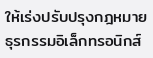ให้เร่งปรับปรุงกฎหมายธุรกรรมอิเล็กทรอนิกส์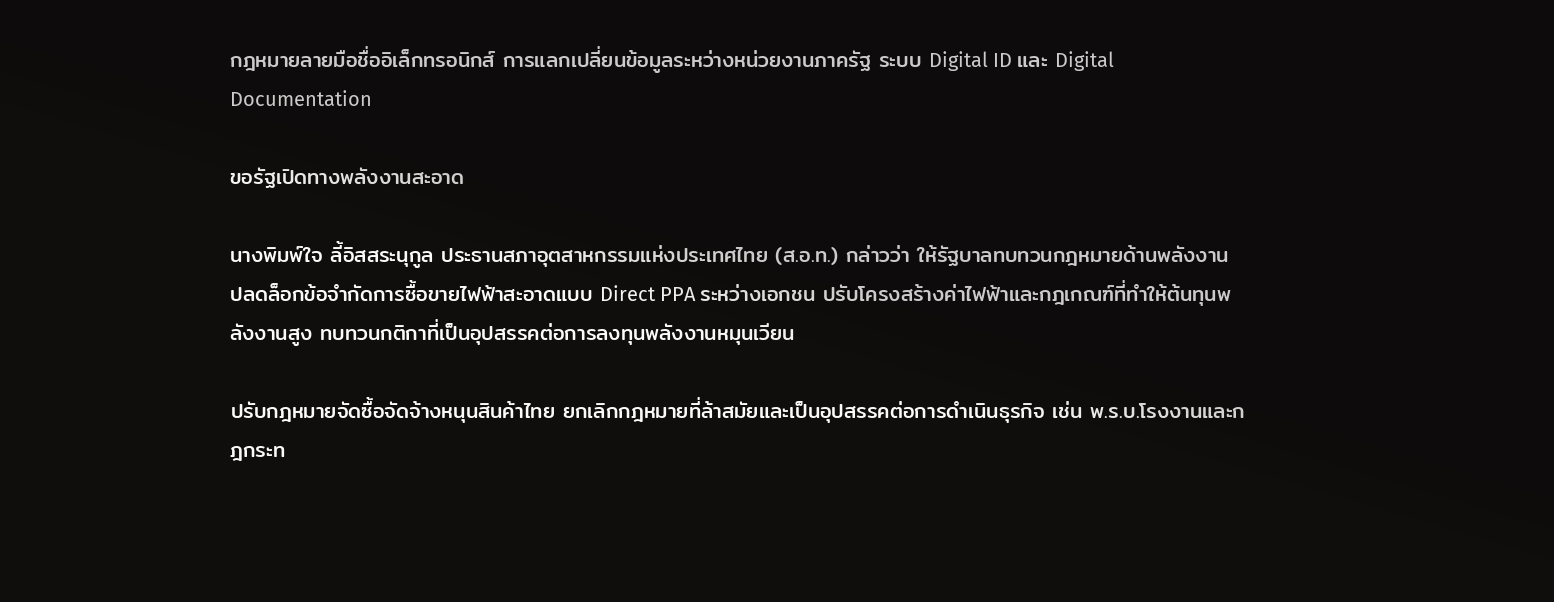กฎหมายลายมือชื่ออิเล็กทรอนิกส์ การแลกเปลี่ยนข้อมูลระหว่างหน่วยงานภาครัฐ ระบบ Digital ID และ Digital Documentation

ขอรัฐเปิดทางพลังงานสะอาด

นางพิมพ์ใจ ลี้อิสสระนุกูล ประธานสภาอุตสาหกรรมแห่งประเทศไทย (ส.อ.ท.) กล่าวว่า ให้รัฐบาลทบทวนกฎหมายด้านพลังงาน ปลดล็อกข้อจำกัดการซื้อขายไฟฟ้าสะอาดแบบ Direct PPA ระหว่างเอกชน ปรับโครงสร้างค่าไฟฟ้าและกฎเกณฑ์ที่ทำให้ต้นทุนพลังงานสูง ทบทวนกติกาที่เป็นอุปสรรคต่อการลงทุนพลังงานหมุนเวียน

ปรับกฎหมายจัดซื้อจัดจ้างหนุนสินค้าไทย ยกเลิกกฎหมายที่ล้าสมัยและเป็นอุปสรรคต่อการดำเนินธุรกิจ เช่น พ.ร.บ.โรงงานและกฎกระท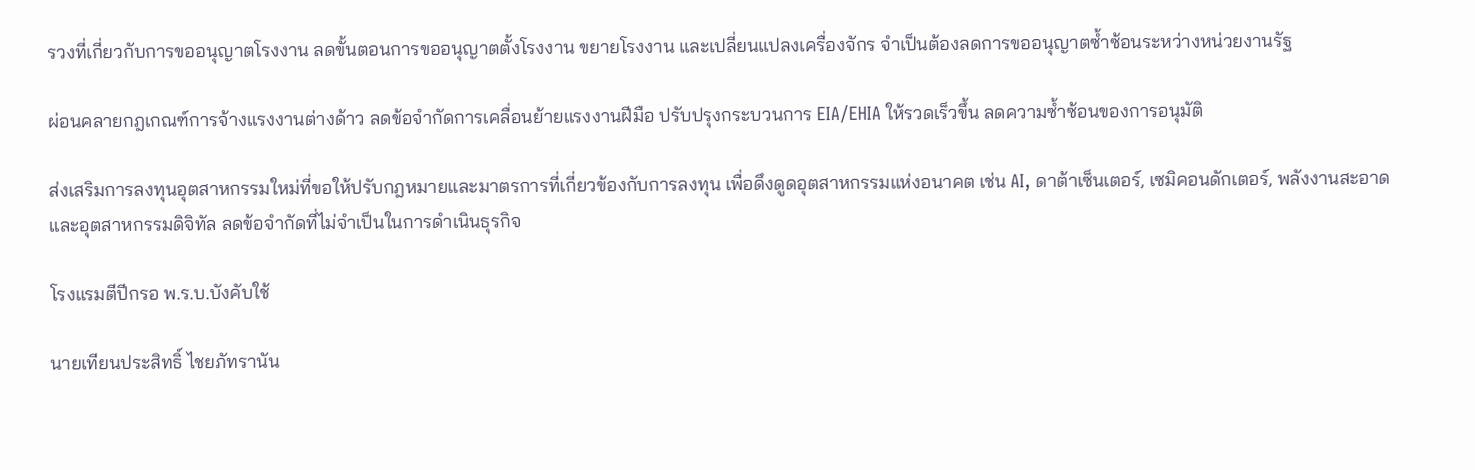รวงที่เกี่ยวกับการขออนุญาตโรงงาน ลดขั้นตอนการขออนุญาตตั้งโรงงาน ขยายโรงงาน และเปลี่ยนแปลงเครื่องจักร จำเป็นต้องลดการขออนุญาตซ้ำซ้อนระหว่างหน่วยงานรัฐ

ผ่อนคลายกฎเกณฑ์การจ้างแรงงานต่างด้าว ลดข้อจำกัดการเคลื่อนย้ายแรงงานฝีมือ ปรับปรุงกระบวนการ EIA/EHIA ให้รวดเร็วขึ้น ลดความซ้ำซ้อนของการอนุมัติ

ส่งเสริมการลงทุนอุตสาหกรรมใหม่ที่ขอให้ปรับกฎหมายและมาตรการที่เกี่ยวข้องกับการลงทุน เพื่อดึงดูดอุตสาหกรรมแห่งอนาคต เช่น AI, ดาต้าเซ็นเตอร์, เซมิคอนดักเตอร์, พลังงานสะอาด และอุตสาหกรรมดิจิทัล ลดข้อจำกัดที่ไม่จำเป็นในการดำเนินธุรกิจ

โรงแรมตีปีกรอ พ.ร.บ.บังคับใช้

นายเทียนประสิทธิ์ ไชยภัทรานัน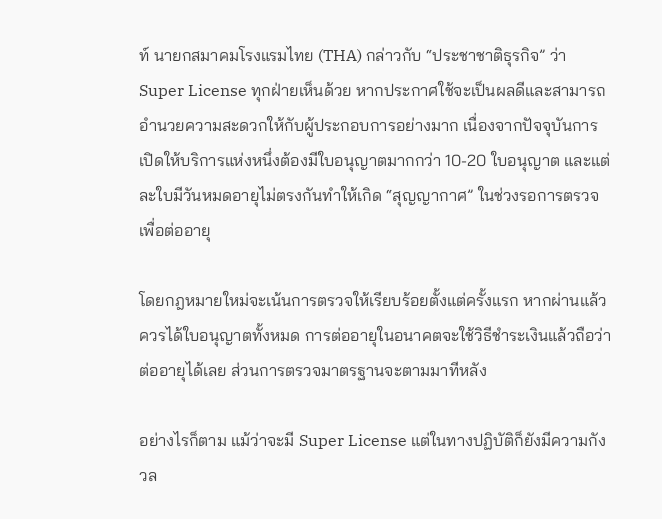ท์ นายกสมาคมโรงแรมไทย (THA) กล่าวกับ “ประชาชาติธุรกิจ” ว่า Super License ทุกฝ่ายเห็นด้วย หากประกาศใช้จะเป็นผลดีและสามารถอำนวยความสะดวกให้กับผู้ประกอบการอย่างมาก เนื่องจากปัจจุบันการเปิดให้บริการแห่งหนึ่งต้องมีใบอนุญาตมากกว่า 10-20 ใบอนุญาต และแต่ละใบมีวันหมดอายุไม่ตรงกันทำให้เกิด “สุญญากาศ” ในช่วงรอการตรวจเพื่อต่ออายุ

โดยกฎหมายใหม่จะเน้นการตรวจให้เรียบร้อยตั้งแต่ครั้งแรก หากผ่านแล้วควรได้ใบอนุญาตทั้งหมด การต่ออายุในอนาคตจะใช้วิธีชำระเงินแล้วถือว่าต่ออายุได้เลย ส่วนการตรวจมาตรฐานจะตามมาทีหลัง

อย่างไรก็ตาม แม้ว่าจะมี Super License แต่ในทางปฏิบัติก็ยังมีความกังวล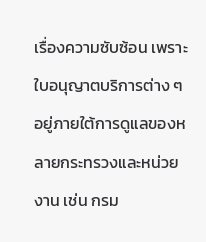เรื่องความซับซ้อน เพราะใบอนุญาตบริการต่าง ๆ อยู่ภายใต้การดูแลของหลายกระทรวงและหน่วยงาน เช่น กรม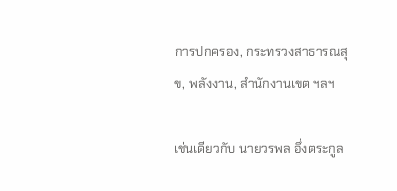การปกครอง, กระทรวงสาธารณสุข, พลังงาน, สำนักงานเขต ฯลฯ

เช่นเดียวกับ นายวรพล อึ่งตระกูล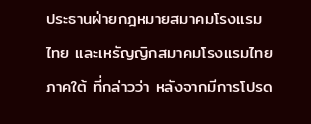ประธานฝ่ายกฎหมายสมาคมโรงแรมไทย และเหรัญญิกสมาคมโรงแรมไทยภาคใต้ ที่กล่าวว่า หลังจากมีการโปรด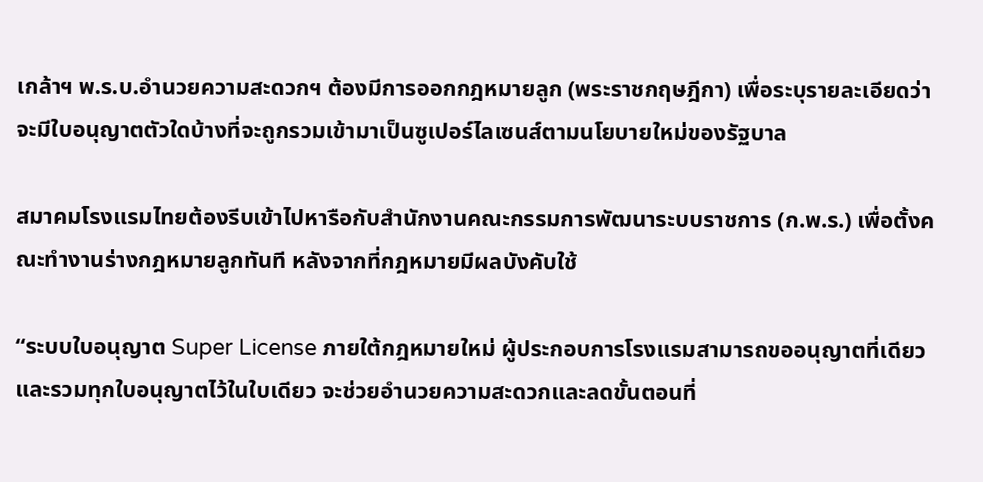เกล้าฯ พ.ร.บ.อำนวยความสะดวกฯ ต้องมีการออกกฎหมายลูก (พระราชกฤษฎีกา) เพื่อระบุรายละเอียดว่าจะมีใบอนุญาตตัวใดบ้างที่จะถูกรวมเข้ามาเป็นซูเปอร์ไลเซนส์ตามนโยบายใหม่ของรัฐบาล

สมาคมโรงแรมไทยต้องรีบเข้าไปหารือกับสำนักงานคณะกรรมการพัฒนาระบบราชการ (ก.พ.ร.) เพื่อตั้งคณะทำงานร่างกฎหมายลูกทันที หลังจากที่กฎหมายมีผลบังคับใช้

“ระบบใบอนุญาต Super License ภายใต้กฎหมายใหม่ ผู้ประกอบการโรงแรมสามารถขออนุญาตที่เดียวและรวมทุกใบอนุญาตไว้ในใบเดียว จะช่วยอำนวยความสะดวกและลดขั้นตอนที่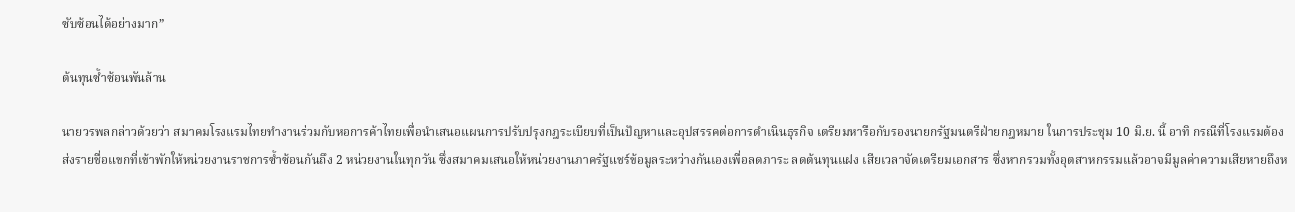ซับซ้อนได้อย่างมาก”

ต้นทุนซ้ำซ้อนพันล้าน

นายวรพลกล่าวด้วยว่า สมาคมโรงแรมไทยทำงานร่วมกับหอการค้าไทยเพื่อนำเสนอแผนการปรับปรุงกฎระเบียบที่เป็นปัญหาและอุปสรรคต่อการดำเนินธุรกิจ เตรียมหารือกับรองนายกรัฐมนตรีฝ่ายกฎหมาย ในการประชุม 10 มิ.ย. นี้ อาทิ กรณีที่โรงแรมต้องส่งรายชื่อแขกที่เข้าพักให้หน่วยงานราชการซ้ำซ้อนกันถึง 2 หน่วยงานในทุกวัน ซึ่งสมาคมเสนอให้หน่วยงานภาครัฐแชร์ข้อมูลระหว่างกันเองเพื่อลดภาระ ลดต้นทุนแฝง เสียเวลาจัดเตรียมเอกสาร ซึ่งหากรวมทั้งอุตสาหกรรมแล้วอาจมีมูลค่าความเสียหายถึงห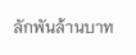ลักพันล้านบาท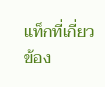แท็กที่เกี่ยวข้อง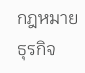กฎหมาย ธุรกิจ